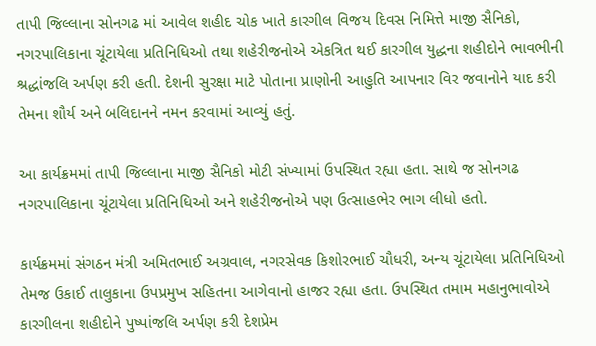તાપી જિલ્લાના સોનગઢ માં આવેલ શહીદ ચોક ખાતે કારગીલ વિજય દિવસ નિમિત્તે માજી સૈનિકો, નગરપાલિકાના ચૂંટાયેલા પ્રતિનિધિઓ તથા શહેરીજનોએ એકત્રિત થઈ કારગીલ યુદ્ધના શહીદોને ભાવભીની શ્રદ્ધાંજલિ અર્પણ કરી હતી. દેશની સુરક્ષા માટે પોતાના પ્રાણોની આહુતિ આપનાર વિર જવાનોને યાદ કરી તેમના શૌર્ય અને બલિદાનને નમન કરવામાં આવ્યું હતું.

આ કાર્યક્રમમાં તાપી જિલ્લાના માજી સૈનિકો મોટી સંખ્યામાં ઉપસ્થિત રહ્યા હતા. સાથે જ સોનગઢ નગરપાલિકાના ચૂંટાયેલા પ્રતિનિધિઓ અને શહેરીજનોએ પણ ઉત્સાહભેર ભાગ લીધો હતો.

કાર્યક્રમમાં સંગઠન મંત્રી અમિતભાઈ અગ્રવાલ, નગરસેવક કિશોરભાઈ ચૌધરી, અન્ય ચૂંટાયેલા પ્રતિનિધિઓ તેમજ ઉકાઈ તાલુકાના ઉપપ્રમુખ સહિતના આગેવાનો હાજર રહ્યા હતા. ઉપસ્થિત તમામ મહાનુભાવોએ કારગીલના શહીદોને પુષ્પાંજલિ અર્પણ કરી દેશપ્રેમ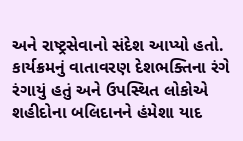અને રાષ્ટ્રસેવાનો સંદેશ આપ્યો હતો.
કાર્યક્રમનું વાતાવરણ દેશભક્તિના રંગે રંગાયું હતું અને ઉપસ્થિત લોકોએ શહીદોના બલિદાનને હંમેશા યાદ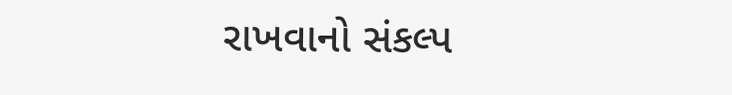રાખવાનો સંકલ્પ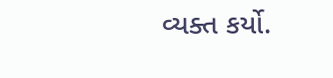વ્યક્ત કર્યો.